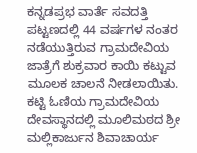ಕನ್ನಡಪ್ರಭ ವಾರ್ತೆ ಸವದತ್ತಿ ಪಟ್ಟಣದಲ್ಲಿ 44 ವರ್ಷಗಳ ನಂತರ ನಡೆಯುತ್ತಿರುವ ಗ್ರಾಮದೇವಿಯ ಜಾತ್ರೆಗೆ ಶುಕ್ರವಾರ ಕಾಯಿ ಕಟ್ಟುವ ಮೂಲಕ ಚಾಲನೆ ನೀಡಲಾಯಿತು. ಕಟ್ಟಿ ಓಣಿಯ ಗ್ರಾಮದೇವಿಯ ದೇವಸ್ಥಾನದಲ್ಲಿ ಮೂಲಿಮಠದ ಶ್ರೀ ಮಲ್ಲಿಕಾರ್ಜುನ ಶಿವಾಚಾರ್ಯ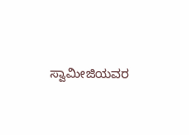ಸ್ವಾಮೀಜಿಯವರ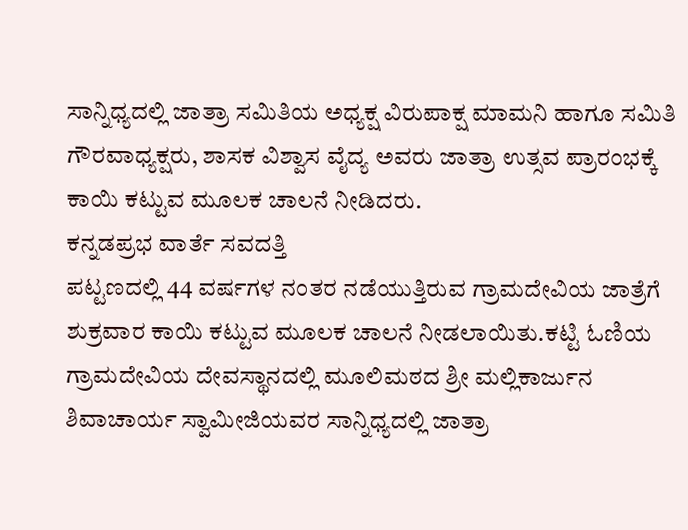ಸಾನ್ನಿಧ್ಯದಲ್ಲಿ ಜಾತ್ರಾ ಸಮಿತಿಯ ಅಧ್ಯಕ್ಷ ವಿರುಪಾಕ್ಷ ಮಾಮನಿ ಹಾಗೂ ಸಮಿತಿ ಗೌರವಾಧ್ಯಕ್ಷರು, ಶಾಸಕ ವಿಶ್ವಾಸ ವೈದ್ಯ ಅವರು ಜಾತ್ರಾ ಉತ್ಸವ ಪ್ರಾರಂಭಕ್ಕೆ ಕಾಯಿ ಕಟ್ಟುವ ಮೂಲಕ ಚಾಲನೆ ನೀಡಿದರು.
ಕನ್ನಡಪ್ರಭ ವಾರ್ತೆ ಸವದತ್ತಿ
ಪಟ್ಟಣದಲ್ಲಿ 44 ವರ್ಷಗಳ ನಂತರ ನಡೆಯುತ್ತಿರುವ ಗ್ರಾಮದೇವಿಯ ಜಾತ್ರೆಗೆ ಶುಕ್ರವಾರ ಕಾಯಿ ಕಟ್ಟುವ ಮೂಲಕ ಚಾಲನೆ ನೀಡಲಾಯಿತು.ಕಟ್ಟಿ ಓಣಿಯ ಗ್ರಾಮದೇವಿಯ ದೇವಸ್ಥಾನದಲ್ಲಿ ಮೂಲಿಮಠದ ಶ್ರೀ ಮಲ್ಲಿಕಾರ್ಜುನ ಶಿವಾಚಾರ್ಯ ಸ್ವಾಮೀಜಿಯವರ ಸಾನ್ನಿಧ್ಯದಲ್ಲಿ ಜಾತ್ರಾ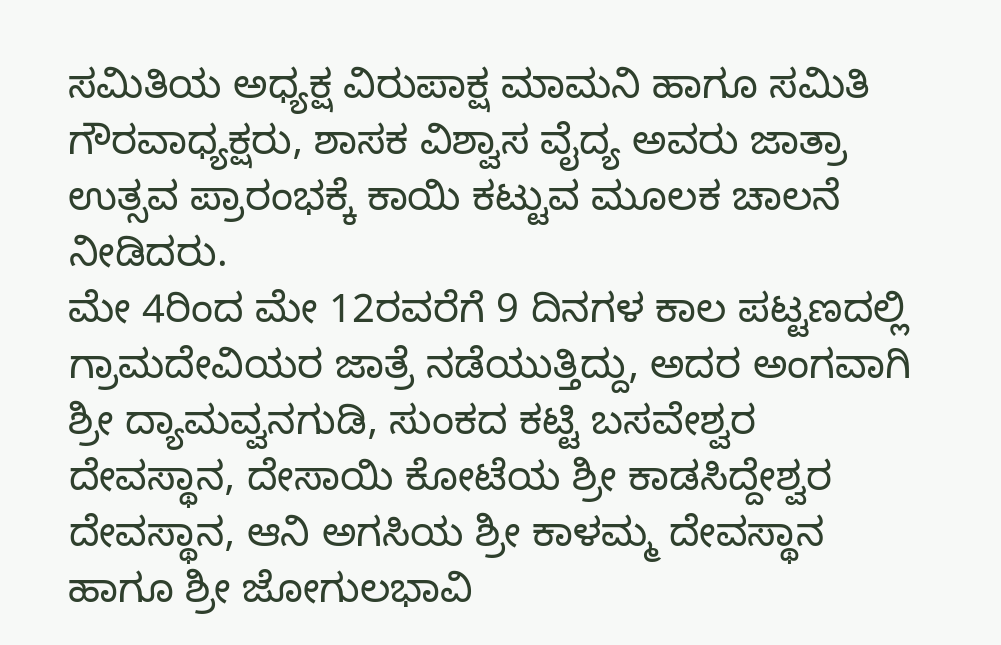ಸಮಿತಿಯ ಅಧ್ಯಕ್ಷ ವಿರುಪಾಕ್ಷ ಮಾಮನಿ ಹಾಗೂ ಸಮಿತಿ ಗೌರವಾಧ್ಯಕ್ಷರು, ಶಾಸಕ ವಿಶ್ವಾಸ ವೈದ್ಯ ಅವರು ಜಾತ್ರಾ ಉತ್ಸವ ಪ್ರಾರಂಭಕ್ಕೆ ಕಾಯಿ ಕಟ್ಟುವ ಮೂಲಕ ಚಾಲನೆ ನೀಡಿದರು.
ಮೇ 4ರಿಂದ ಮೇ 12ರವರೆಗೆ 9 ದಿನಗಳ ಕಾಲ ಪಟ್ಟಣದಲ್ಲಿ ಗ್ರಾಮದೇವಿಯರ ಜಾತ್ರೆ ನಡೆಯುತ್ತಿದ್ದು, ಅದರ ಅಂಗವಾಗಿ ಶ್ರೀ ದ್ಯಾಮವ್ವನಗುಡಿ, ಸುಂಕದ ಕಟ್ಟಿ ಬಸವೇಶ್ವರ ದೇವಸ್ಥಾನ, ದೇಸಾಯಿ ಕೋಟೆಯ ಶ್ರೀ ಕಾಡಸಿದ್ದೇಶ್ವರ ದೇವಸ್ಥಾನ, ಆನಿ ಅಗಸಿಯ ಶ್ರೀ ಕಾಳಮ್ಮ ದೇವಸ್ಥಾನ ಹಾಗೂ ಶ್ರೀ ಜೋಗುಲಭಾವಿ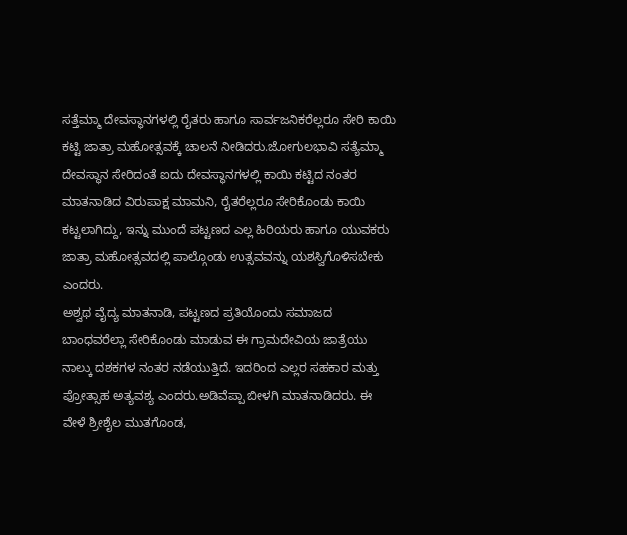ಸತ್ತೆಮ್ಮಾ ದೇವಸ್ಥಾನಗಳಲ್ಲಿ ರೈತರು ಹಾಗೂ ಸಾರ್ವಜನಿಕರೆಲ್ಲರೂ ಸೇರಿ ಕಾಯಿ ಕಟ್ಟಿ ಜಾತ್ರಾ ಮಹೋತ್ಸವಕ್ಕೆ ಚಾಲನೆ ನೀಡಿದರು.ಜೋಗುಲಭಾವಿ ಸತ್ಯೆಮ್ಮಾ ದೇವಸ್ಥಾನ ಸೇರಿದಂತೆ ಐದು ದೇವಸ್ಥಾನಗಳಲ್ಲಿ ಕಾಯಿ ಕಟ್ಟಿದ ನಂತರ ಮಾತನಾಡಿದ ವಿರುಪಾಕ್ಷ ಮಾಮನಿ, ರೈತರೆಲ್ಲರೂ ಸೇರಿಕೊಂಡು ಕಾಯಿ ಕಟ್ಟಲಾಗಿದ್ದು, ಇನ್ನು ಮುಂದೆ ಪಟ್ಟಣದ ಎಲ್ಲ ಹಿರಿಯರು ಹಾಗೂ ಯುವಕರು ಜಾತ್ರಾ ಮಹೋತ್ಸವದಲ್ಲಿ ಪಾಲ್ಗೊಂಡು ಉತ್ಸವವನ್ನು ಯಶಸ್ವಿಗೊಳಿಸಬೇಕು ಎಂದರು.
ಅಶ್ವಥ ವೈದ್ಯ ಮಾತನಾಡಿ, ಪಟ್ಟಣದ ಪ್ರತಿಯೊಂದು ಸಮಾಜದ ಬಾಂಧವರೆಲ್ಲಾ ಸೇರಿಕೊಂಡು ಮಾಡುವ ಈ ಗ್ರಾಮದೇವಿಯ ಜಾತ್ರೆಯು ನಾಲ್ಕು ದಶಕಗಳ ನಂತರ ನಡೆಯುತ್ತಿದೆ. ಇದರಿಂದ ಎಲ್ಲರ ಸಹಕಾರ ಮತ್ತು ಪ್ರೋತ್ಸಾಹ ಅತ್ಯವಶ್ಯ ಎಂದರು.ಅಡಿವೆಪ್ಪಾ ಬೀಳಗಿ ಮಾತನಾಡಿದರು. ಈ ವೇಳೆ ಶ್ರೀಶೈಲ ಮುತಗೊಂಡ,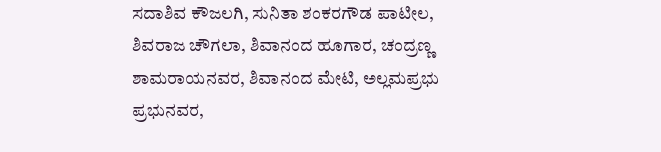ಸದಾಶಿವ ಕೌಜಲಗಿ, ಸುನಿತಾ ಶಂಕರಗೌಡ ಪಾಟೀಲ, ಶಿವರಾಜ ಚೌಗಲಾ, ಶಿವಾನಂದ ಹೂಗಾರ, ಚಂದ್ರಣ್ಣ ಶಾಮರಾಯನವರ, ಶಿವಾನಂದ ಮೇಟಿ, ಅಲ್ಲಮಪ್ರಭು ಪ್ರಭುನವರ,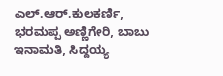ಎಲ್.ಆರ್.ಕುಲಕರ್ಣಿ, ಭರಮಪ್ಪ ಅಣ್ಣಿಗೇರಿ, ಬಾಬು ಇನಾಮತಿ, ಸಿದ್ದಯ್ಯ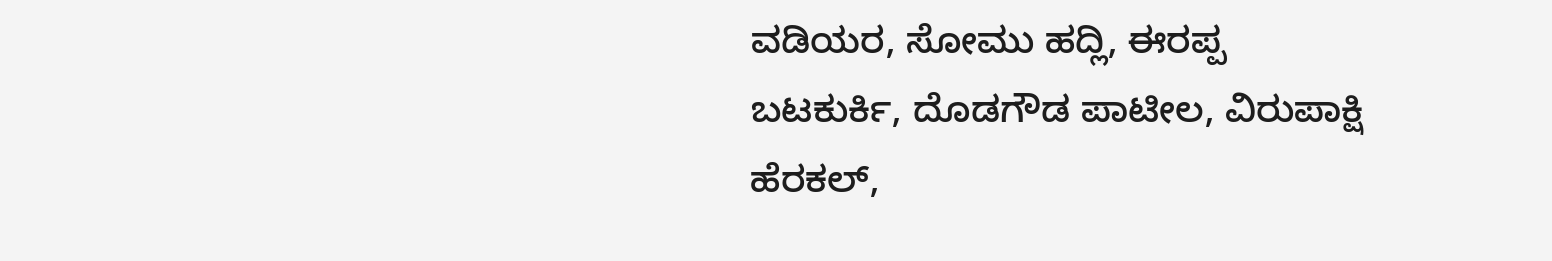ವಡಿಯರ, ಸೋಮು ಹದ್ಲಿ, ಈರಪ್ಪ ಬಟಕುರ್ಕಿ, ದೊಡಗೌಡ ಪಾಟೀಲ, ವಿರುಪಾಕ್ಷಿ ಹೆರಕಲ್,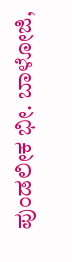ಪುಂಡಲೀಕ ಭೀ. ಬಾಳೋಜಿ,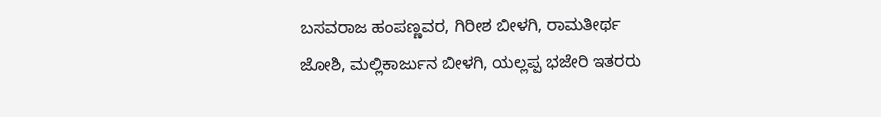ಬಸವರಾಜ ಹಂಪಣ್ಣವರ, ಗಿರೀಶ ಬೀಳಗಿ, ರಾಮತೀರ್ಥ ಜೋಶಿ, ಮಲ್ಲಿಕಾರ್ಜುನ ಬೀಳಗಿ, ಯಲ್ಲಪ್ಪ ಭಜೇರಿ ಇತರರು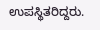ಉಪಸ್ಥಿತರಿದ್ದರು.